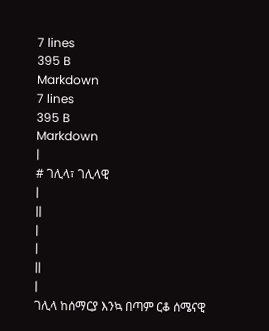7 lines
395 B
Markdown
7 lines
395 B
Markdown
|
# ገሊላ፣ ገሊላዊ
|
||
|
|
||
|
ገሊላ ከሰማርያ እንኳ በጣም ርቆ ሰሜናዊ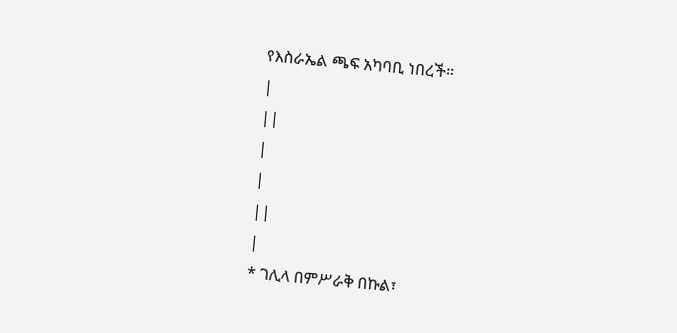የእስራኤል ጫፍ አካባቢ ነበረች።
|
||
|
|
||
|
* ገሊላ በምሥራቅ በኩል፣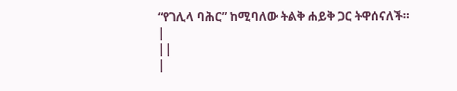“የገሊላ ባሕር” ከሚባለው ትልቅ ሐይቅ ጋር ትዋሰናለች።
|
||
|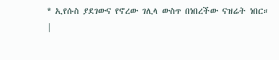* ኢየሱስ ያደገውና የኖረው ገሊላ ውስጥ በነበረችው ናዝሬት ነበር።
|